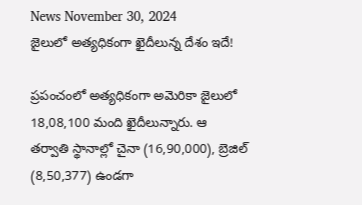News November 30, 2024
జైలులో అత్యధికంగా ఖైదీలున్న దేశం ఇదే!

ప్రపంచంలో అత్యధికంగా అమెరికా జైలులో 18,08,100 మంది ఖైదీలున్నారు. ఆ తర్వాతి స్థానాల్లో చైనా (16,90,000), బ్రెజిల్ (8,50,377) ఉండగా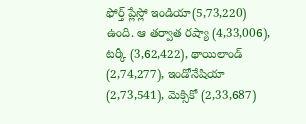ఫోర్త్ ప్లేస్లో ఇండియా(5,73,220) ఉంది. ఆ తర్వాత రష్యా (4,33,006), టర్కీ (3,62,422), థాయిలాండ్ (2,74,277), ఇండోనేషియా (2,73,541), మెక్సికో (2,33,687)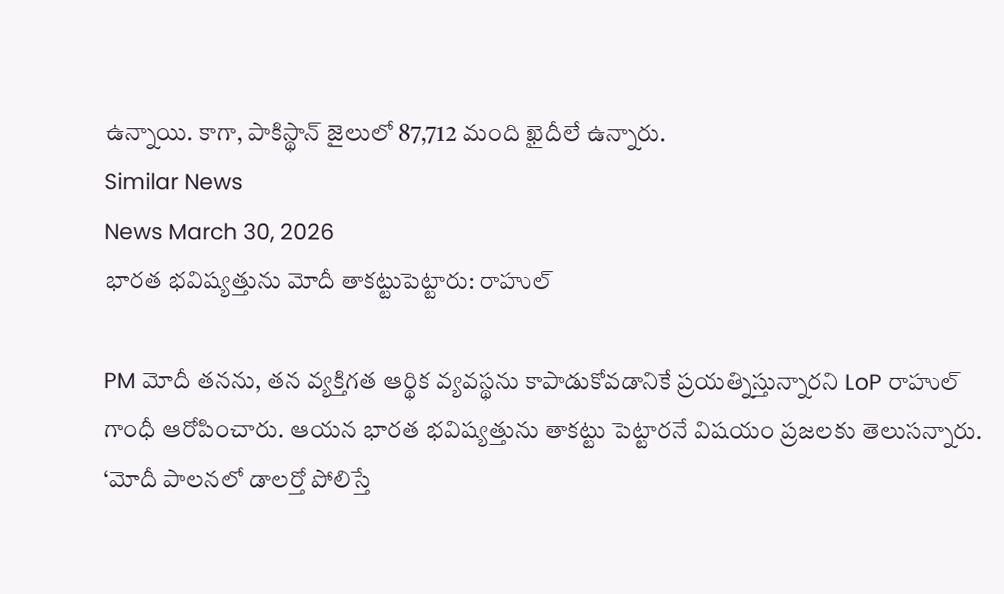ఉన్నాయి. కాగా, పాకిస్థాన్ జైలులో 87,712 మంది ఖైదీలే ఉన్నారు.
Similar News
News March 30, 2026
భారత భవిష్యత్తును మోదీ తాకట్టుపెట్టారు: రాహుల్

PM మోదీ తనను, తన వ్యక్తిగత ఆర్థిక వ్యవస్థను కాపాడుకోవడానికే ప్రయత్నిస్తున్నారని LoP రాహుల్ గాంధీ ఆరోపించారు. ఆయన భారత భవిష్యత్తును తాకట్టు పెట్టారనే విషయం ప్రజలకు తెలుసన్నారు. ‘మోదీ పాలనలో డాలర్తో పోలిస్తే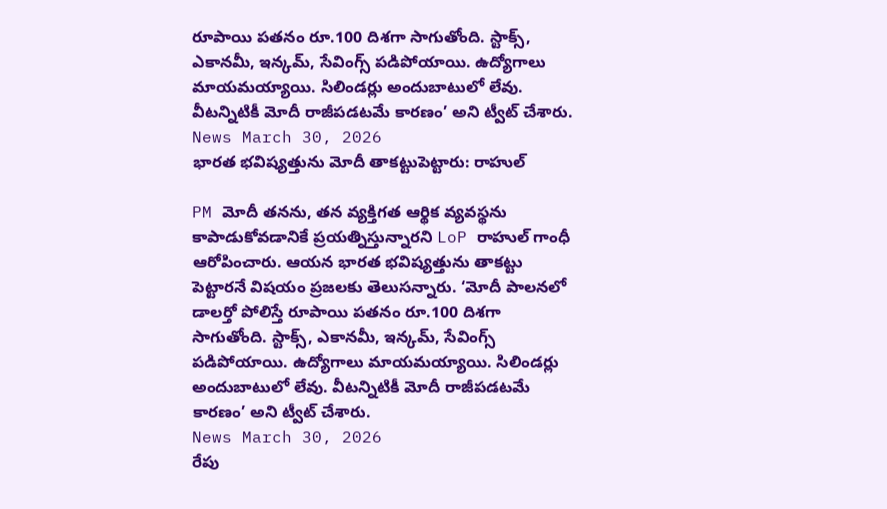రూపాయి పతనం రూ.100 దిశగా సాగుతోంది. స్టాక్స్, ఎకానమీ, ఇన్కమ్, సేవింగ్స్ పడిపోయాయి. ఉద్యోగాలు మాయమయ్యాయి. సిలిండర్లు అందుబాటులో లేవు. వీటన్నిటికీ మోదీ రాజీపడటమే కారణం’ అని ట్వీట్ చేశారు.
News March 30, 2026
భారత భవిష్యత్తును మోదీ తాకట్టుపెట్టారు: రాహుల్

PM మోదీ తనను, తన వ్యక్తిగత ఆర్థిక వ్యవస్థను కాపాడుకోవడానికే ప్రయత్నిస్తున్నారని LoP రాహుల్ గాంధీ ఆరోపించారు. ఆయన భారత భవిష్యత్తును తాకట్టు పెట్టారనే విషయం ప్రజలకు తెలుసన్నారు. ‘మోదీ పాలనలో డాలర్తో పోలిస్తే రూపాయి పతనం రూ.100 దిశగా సాగుతోంది. స్టాక్స్, ఎకానమీ, ఇన్కమ్, సేవింగ్స్ పడిపోయాయి. ఉద్యోగాలు మాయమయ్యాయి. సిలిండర్లు అందుబాటులో లేవు. వీటన్నిటికీ మోదీ రాజీపడటమే కారణం’ అని ట్వీట్ చేశారు.
News March 30, 2026
రేపు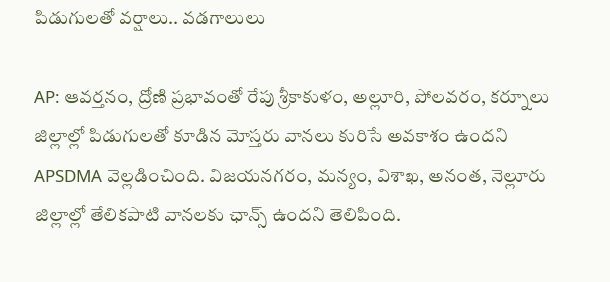పిడుగులతో వర్షాలు.. వడగాలులు

AP: ఆవర్తనం, ద్రోణి ప్రభావంతో రేపు శ్రీకాకుళం, అల్లూరి, పోలవరం, కర్నూలు జిల్లాల్లో పిడుగులతో కూడిన మోస్తరు వానలు కురిసే అవకాశం ఉందని APSDMA వెల్లడించింది. విజయనగరం, మన్యం, విశాఖ, అనంత, నెల్లూరు జిల్లాల్లో తేలికపాటి వానలకు ఛాన్స్ ఉందని తెలిపింది.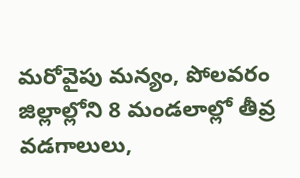మరోవైపు మన్యం, పోలవరం జిల్లాల్లోని 8 మండలాల్లో తీవ్ర వడగాలులు,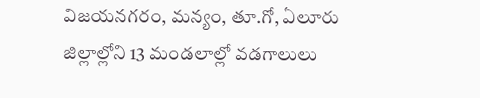విజయనగరం, మన్యం, తూ.గో, ఏలూరు జిల్లాల్లోని 13 మండలాల్లో వడగాలులు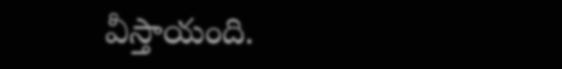వీస్తాయంది.